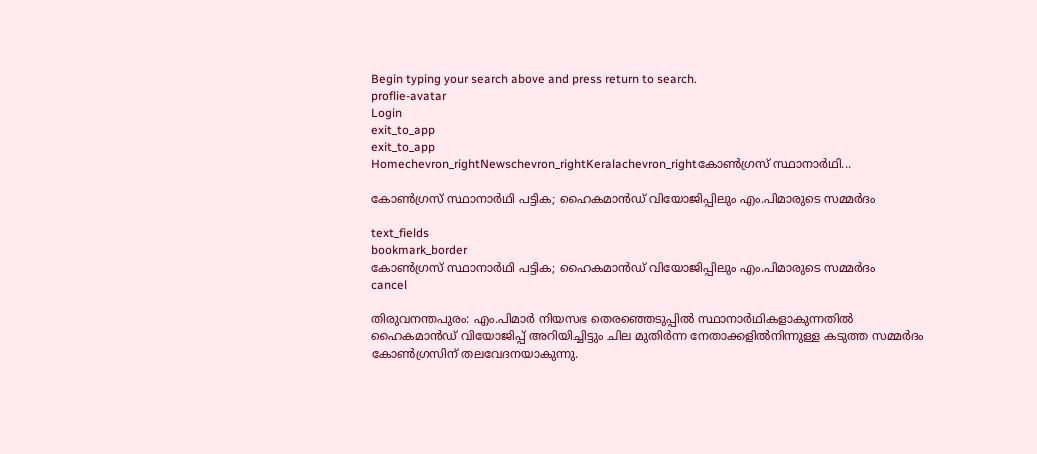Begin typing your search above and press return to search.
proflie-avatar
Login
exit_to_app
exit_to_app
Homechevron_rightNewschevron_rightKeralachevron_rightകോൺഗ്രസ് സ്ഥാനാർഥി...

കോൺഗ്രസ് സ്ഥാനാർഥി പട്ടിക; ഹൈകമാൻഡ് വിയോജിപ്പിലും എം.പിമാരുടെ സമ്മർദം

text_fields
bookmark_border
കോൺഗ്രസ് സ്ഥാനാർഥി പട്ടിക; ഹൈകമാൻഡ് വിയോജിപ്പിലും എം.പിമാരുടെ സമ്മർദം
cancel

തിരുവനന്തപുരം: എം.പിമാർ നിയസഭ തെരഞ്ഞെടുപ്പിൽ സ്ഥാനാർഥികളാകുന്നതിൽ ഹൈകമാൻഡ് വിയോജിപ്പ് അറിയിച്ചിട്ടും ചില മുതിർന്ന നേതാക്കളിൽനിന്നുള്ള കടുത്ത സമ്മർദം കോൺഗ്രസിന് തലവേദനയാകുന്നു.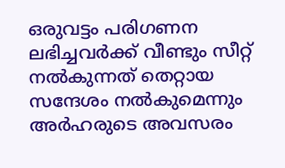ഒരുവട്ടം പരിഗണന ലഭിച്ചവർക്ക് വീണ്ടും സീറ്റ് നൽകുന്നത് തെറ്റായ സന്ദേശം നൽകുമെന്നും അർഹരുടെ അവസരം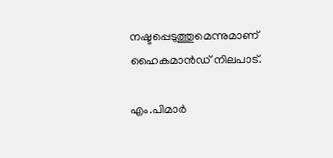നഷ്ടപ്പെടുത്തുമെന്നുമാണ് ഹൈകമാന്‍ഡ് നിലപാട്.

എം.പിമാർ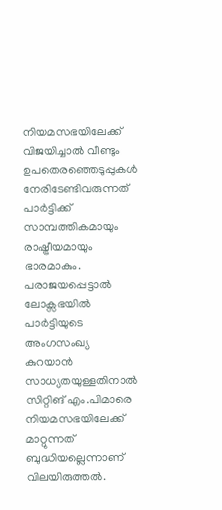നിയമസഭയിലേക്ക് വിജയിച്ചാൽ വീണ്ടും ഉപതെരഞ്ഞെടുപ്പുകൾ നേരിടേണ്ടിവരുന്നത് പാർട്ടിക്ക് സാമ്പത്തികമായും രാഷ്ട്രീയമായും ഭാരമാകും. പരാജയപ്പെട്ടാൽ ലോക്സഭയിൽ പാർട്ടിയുടെ അംഗസംഖ്യ കുറയാൻ സാധ്യതയുള്ളതിനാൽ സിറ്റിങ് എം.പിമാരെ നിയമസഭയിലേക്ക് മാറ്റുന്നത് ബുദ്ധിയല്ലെന്നാണ് വിലയിരുത്തൽ.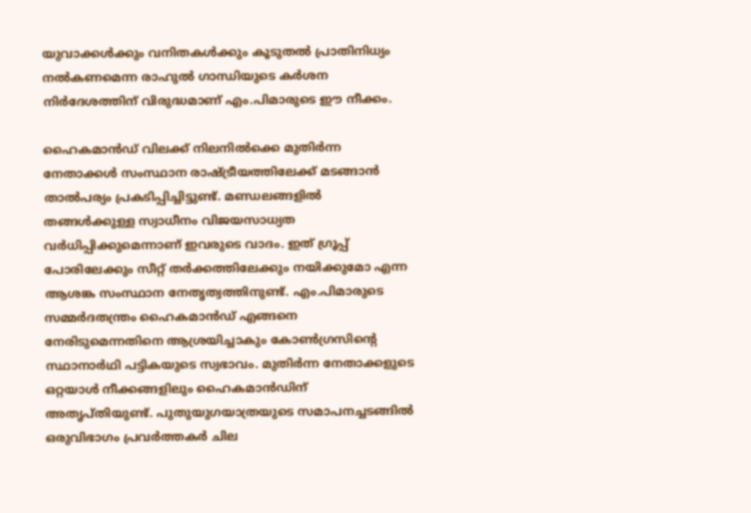യുവാക്കൾക്കും വനിതകൾക്കും കൂടുതൽ പ്രാതിനിധ്യം നൽകണമെന്ന രാഹുൽ ഗാന്ധിയുടെ കർശന നിർദേശത്തിന് വിരുദ്ധമാണ് എം.പിമാരുടെ ഈ നീക്കം.

ഹൈകമാൻഡ് വിലക്ക് നിലനിൽക്കെ മുതിർന്ന നേതാക്കൾ സംസ്ഥാന രാഷ്ട്രീയത്തിലേക്ക് മടങ്ങാൻ താൽപര്യം പ്രകടിപ്പിച്ചിട്ടുണ്ട്. മണ്ഡലങ്ങളിൽ തങ്ങൾക്കുള്ള സ്വാധീനം വിജയസാധ്യത വർധിപ്പിക്കുമെന്നാണ് ഇവരുടെ വാദം. ഇത് ഗ്രൂപ്പ് പോരിലേക്കും സീറ്റ് തർക്കത്തിലേക്കും നയിക്കുമോ എന്ന ആശങ്ക സംസ്ഥാന നേതൃത്വത്തിനുണ്ട്. എം.പിമാരുടെ സമ്മർദതന്ത്രം ഹൈകമാൻഡ് എങ്ങനെ നേരിടുമെന്നതിനെ ആശ്രയിച്ചാകും കോൺഗ്രസിന്റെ സ്ഥാനാർഥി പട്ടികയുടെ സ്വഭാവം. മുതിർന്ന നേതാക്കളുടെ ഒറ്റയാൾ നീക്കങ്ങളിലും ഹൈകമാൻഡിന് അതൃപ്തിയുണ്ട്. പുതുയുഗയാത്രയുടെ സമാപനച്ചടങ്ങിൽ ഒരുവിഭാഗം പ്രവർത്തകർ ചില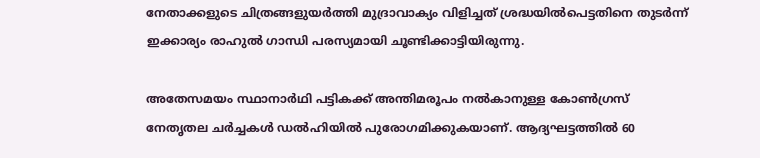നേതാക്കളുടെ ചിത്രങ്ങളുയർത്തി മുദ്രാവാക്യം വിളിച്ചത് ശ്രദ്ധയിൽപെട്ടതിനെ തുടർന്ന് ഇക്കാര്യം രാഹുൽ ഗാന്ധി പരസ്യമായി ചൂണ്ടിക്കാട്ടിയിരുന്നു.

അതേസമയം സ്ഥാനാർഥി പട്ടികക്ക് അന്തിമരൂപം നൽകാനുള്ള കോൺഗ്രസ് നേതൃതല ചർച്ചകൾ ഡൽഹിയിൽ പുരോഗമിക്കുകയാണ്. ആദ്യഘട്ടത്തിൽ 60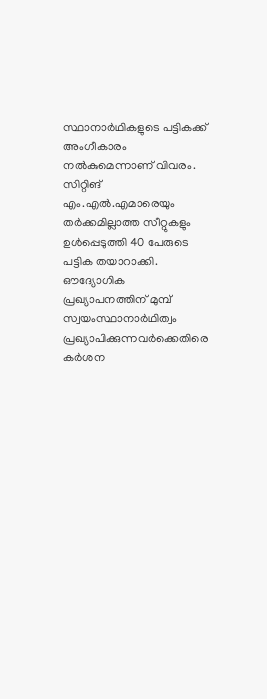സ്ഥാനാർഥികളുടെ പട്ടികക്ക് അംഗീകാരം നൽകുമെന്നാണ് വിവരം. സിറ്റിങ് എം.എൽ.എമാരെയും തർക്കമില്ലാത്ത സീറ്റുകളും ഉൾപ്പെടുത്തി 40 പേരുടെ പട്ടിക തയാറാക്കി. ഔദ്യോഗിക പ്രഖ്യാപനത്തിന് മുമ്പ് സ്വയംസ്ഥാനാർഥിത്വം പ്രഖ്യാപിക്കുന്നവർക്കെതിരെ കർശന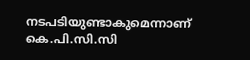നടപടിയുണ്ടാകുമെന്നാണ് കെ.പി.സി.സി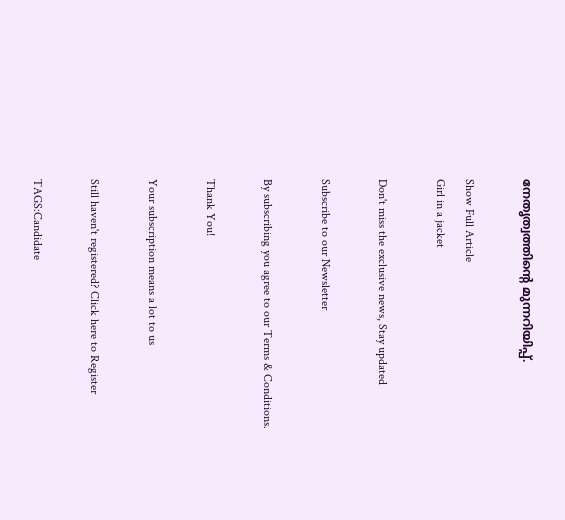നേതൃത്വത്തിന്‍റെ മുന്നറിയിപ്പ്.

Show Full Article
Girl in a jacket

Don't miss the exclusive news, Stay updated

Subscribe to our Newsletter

By subscribing you agree to our Terms & Conditions.

Thank You!

Your subscription means a lot to us

Still haven't registered? Click here to Register

TAGS:Candidate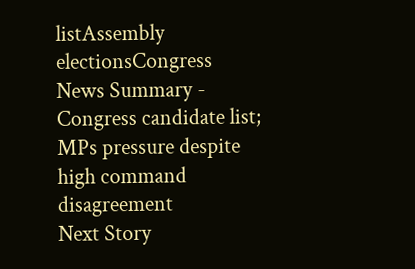listAssembly electionsCongress
News Summary - Congress candidate list; MPs pressure despite high command disagreement
Next Story